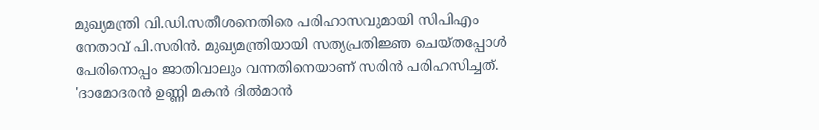മുഖ്യമന്ത്രി വി.ഡി.സതീശനെതിരെ പരിഹാസവുമായി സിപിഎം നേതാവ് പി.സരിന്‍. മുഖ്യമന്ത്രിയായി സത്യപ്രതി‍ജ്ഞ ചെയ്തപ്പോള്‍ പേരിനൊപ്പം ജാതിവാലും വന്നതിനെയാണ് സരിന്‍ പരിഹസിച്ചത്. 'ദാമോദരൻ ഉണ്ണി മകൻ ദിൽമാൻ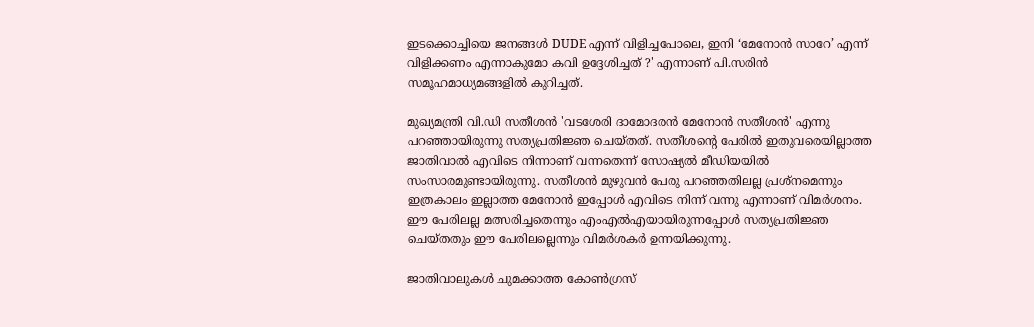ഇടക്കൊച്ചിയെ ജനങ്ങൾ DUDE എന്ന് വിളിച്ചപോലെ, ഇനി ‘മേനോൻ സാറേ’ എന്ന് വിളിക്കണം എന്നാകുമോ കവി ഉദ്ദേശിച്ചത് ?' എന്നാണ് പി.സരിന്‍ സമൂഹമാധ്യമങ്ങളില്‍ കുറിച്ചത്.

മുഖ്യമന്ത്രി വി.ഡി സതീശന്‍ 'വടശേരി ദാമോദരൻ മേനോൻ സതീശൻ' എന്നു പറഞ്ഞായിരുന്നു സത്യപ്രതിജ്ഞ ചെയ്തത്. സതീശന്‍റെ പേരില്‍ ഇതുവരെയില്ലാത്ത ജാതിവാല്‍ എവിടെ നിന്നാണ് വന്നതെന്ന് സോഷ്യല്‍ മീഡിയയില്‍ സംസാരമുണ്ടായിരുന്നു. സതീശന്‍ മുഴുവന്‍ പേരു പറഞ്ഞതിലല്ല പ്രശ്നമെന്നും ഇത്രകാലം ഇല്ലാത്ത മേനോൻ ഇപ്പോൾ എവിടെ നിന്ന് വന്നു എന്നാണ് വിമര്‍ശനം. ഈ പേരിലല്ല മത്സരിച്ചതെന്നും എംഎൽഎയായിരുന്നപ്പോൾ സത്യപ്രതിജ്ഞ ചെയ്തതും ഈ പേരിലല്ലെന്നും വിമര്‍ശകര്‍ ഉന്നയിക്കുന്നു.

ജാതിവാലുകള്‍ ചുമക്കാത്ത കോണ്‍ഗ്രസ്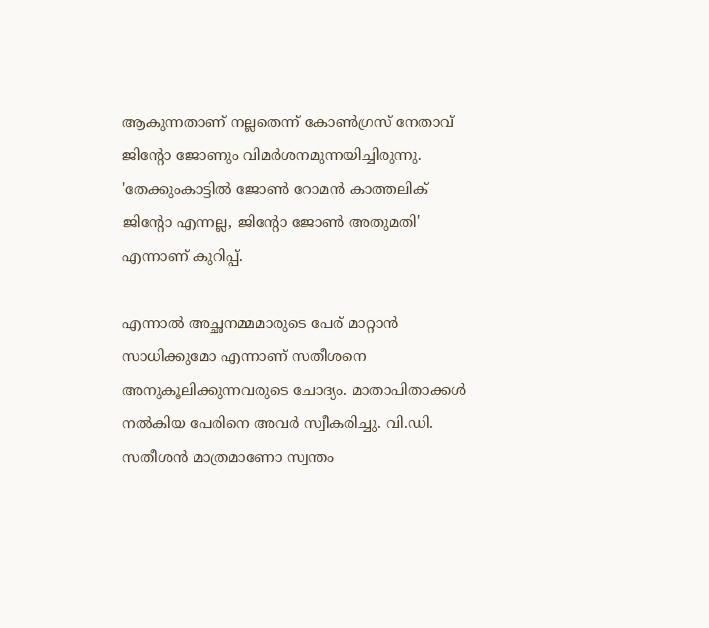ആകുന്നതാണ് നല്ലതെന്ന് കോണ്‍ഗ്രസ് നേതാവ് ജിന്‍റോ ജോണും വിമര്‍ശനമുന്നയിച്ചിരുന്നു. 'തേക്കുംകാട്ടിൽ ജോൺ റോമൻ കാത്തലിക് ജിന്റോ എന്നല്ല, ജിന്‍റോ ജോണ്‍ അതുമതി' എന്നാണ് കുറിപ്പ്.

എന്നാല്‍ അച്ഛനമ്മമാരുടെ പേര് മാറ്റാന്‍ സാധിക്കുമോ എന്നാണ് സതീശനെ അനുകൂലിക്കുന്നവരുടെ ചോദ്യം. മാതാപിതാക്കൾ നൽകിയ പേരിനെ അവർ സ്വീകരിച്ചു. വി.ഡി. സതീശൻ മാത്രമാണോ സ്വന്തം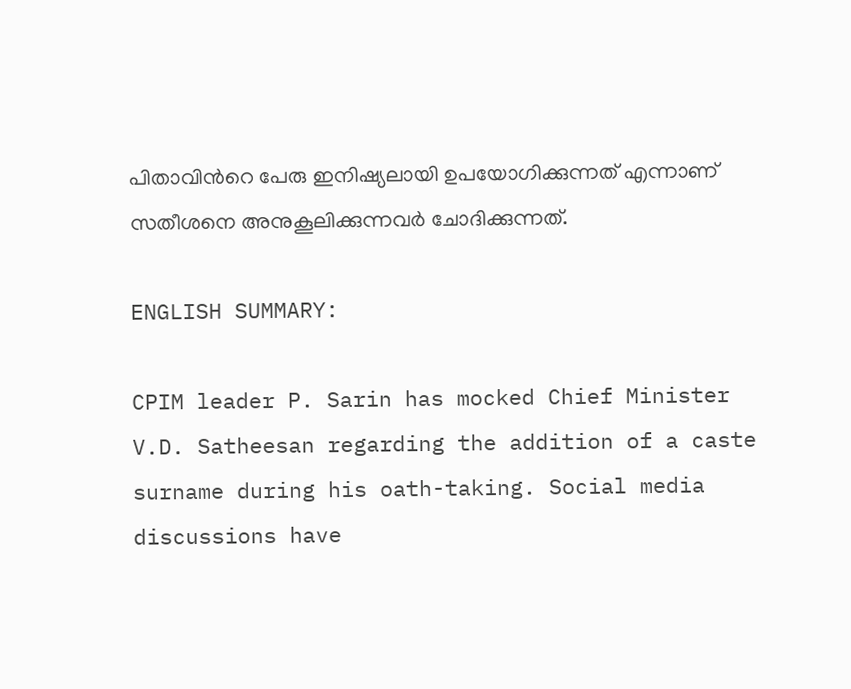പിതാവിന്‍റെ പേരു ഇനിഷ്യലായി ഉപയോഗിക്കുന്നത് എന്നാണ് സതീശനെ അനുകൂലിക്കുന്നവര്‍ ചോദിക്കുന്നത്.

ENGLISH SUMMARY:

CPIM leader P. Sarin has mocked Chief Minister V.D. Satheesan regarding the addition of a caste surname during his oath-taking. Social media discussions have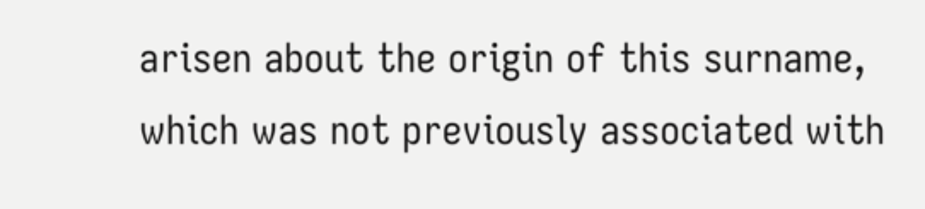arisen about the origin of this surname, which was not previously associated with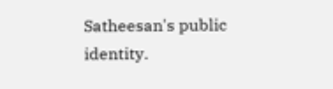Satheesan's public identity.